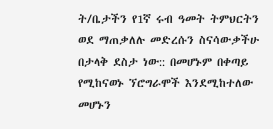ት/ቤታችን የ1ኛ ሩብ ዓመት ትምህርትን ወደ ማጠቃለሉ መድረሱን ስናሳውቃችሁ በታላቅ ደስታ ነው:: በመሆኑም በቀጣይ የሚከናወኑ ኘሮግራሞች እንደሚከተለው መሆኑን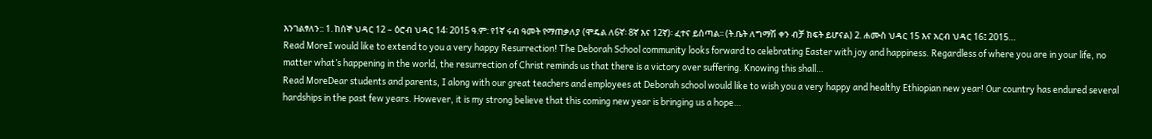እንገልፃለን:: 1. ከሰኞ ህዳር 12 – ዕሮብ ህዳር 14፡ 2015 ዓ.ም: የ1ኛ ሩብ ዓመት የማጠቃለያ (ሞዴል ለ6ኛ፡ 8ኛ እና 12ኛ)፡ ፈተና ይሰጣል፡፡ (ት.ቤት ለግማሽ ቀን ብቻ ክፍት ይሆናል) 2. ሐሙስ ህዳር 15 እና አርብ ህዳር 16፤ 2015…
Read MoreI would like to extend to you a very happy Resurrection! The Deborah School community looks forward to celebrating Easter with joy and happiness. Regardless of where you are in your life, no matter what’s happening in the world, the resurrection of Christ reminds us that there is a victory over suffering. Knowing this shall…
Read MoreDear students and parents, I along with our great teachers and employees at Deborah school would like to wish you a very happy and healthy Ethiopian new year! Our country has endured several hardships in the past few years. However, it is my strong believe that this coming new year is bringing us a hope…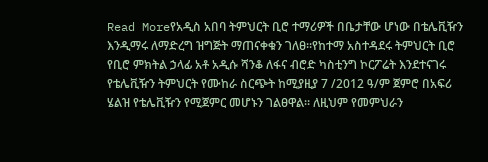Read Moreየአዲስ አበባ ትምህርት ቢሮ ተማሪዎች በቤታቸው ሆነው በቴሌቪዥን እንዲማሩ ለማድረግ ዝግጅት ማጠናቀቁን ገለፀ፡፡የከተማ አስተዳደሩ ትምህርት ቢሮ የቢሮ ምክትል ኃላፊ አቶ አዲሱ ሻንቆ ለፋና ብሮድ ካስቲንግ ኮርፖሬት እንደተናገሩ የቴሌቪዥን ትምህርት የሙከራ ስርጭት ከሚያዚያ 7 /2012 ዓ/ም ጀምሮ በአፍሪ ሄልዝ የቴሌቪዥን የሚጀምር መሆኑን ገልፀዋል። ለዚህም የመምህራን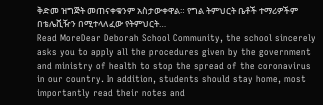ቅድመ ዝግጅት መጠናቀቁንም አስታውቀዋል። የግል ትምህርት ቤቶች ተማሪዎችም በቴሌቪዥን በሚተላለፈው የትምህርት…
Read MoreDear Deborah School Community, the school sincerely asks you to apply all the procedures given by the government and ministry of health to stop the spread of the coronavirus in our country. In addition, students should stay home, most importantly read their notes and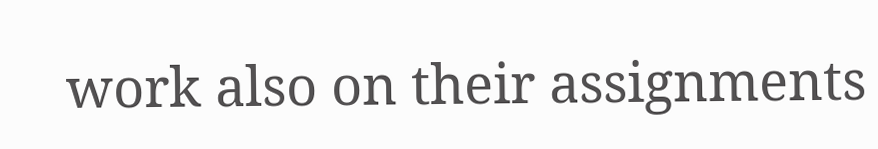work also on their assignments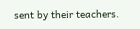sent by their teachers.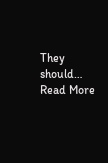They should…
Read More